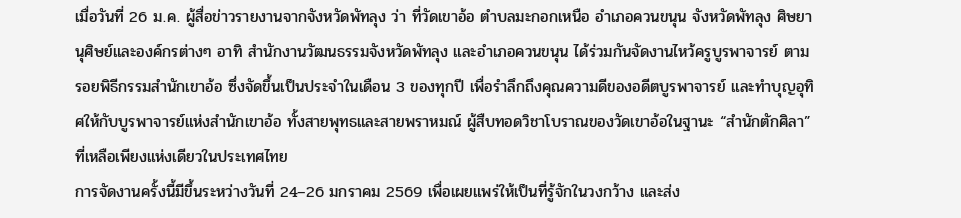เมื่อวันที่ 26 ม.ค. ผู้สื่อข่าวรายงานจากจังหวัดพัทลุง ว่า ที่วัดเขาอ้อ ตำบลมะกอกเหนือ อำเภอควนขนุน จังหวัดพัทลุง ศิษยานุศิษย์และองค์กรต่างๆ อาทิ สำนักงานวัฒนธรรมจังหวัดพัทลุง และอำเภอควนขนุน ได้ร่วมกันจัดงานไหว้ครูบูรพาจารย์ ตามรอยพิธีกรรมสำนักเขาอ้อ ซึ่งจัดขึ้นเป็นประจำในเดือน 3 ของทุกปี เพื่อรำลึกถึงคุณความดีของอดีตบูรพาจารย์ และทำบุญอุทิศให้กับบูรพาจารย์แห่งสำนักเขาอ้อ ทั้งสายพุทธและสายพราหมณ์ ผู้สืบทอดวิชาโบราณของวัดเขาอ้อในฐานะ “สำนักตักศิลา” ที่เหลือเพียงแห่งเดียวในประเทศไทย
การจัดงานครั้งนี้มีขึ้นระหว่างวันที่ 24–26 มกราคม 2569 เพื่อเผยแพร่ให้เป็นที่รู้จักในวงกว้าง และส่ง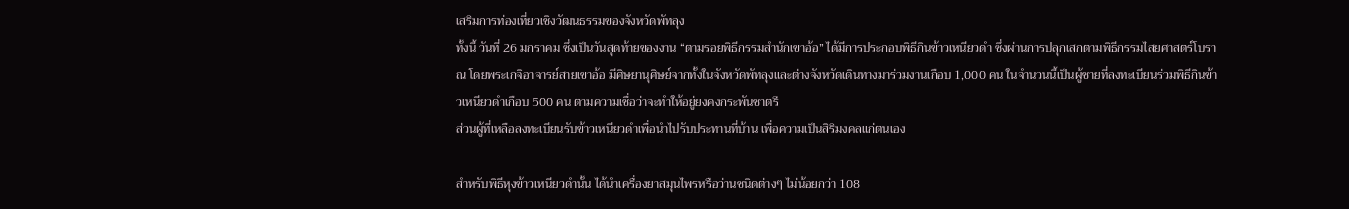เสริมการท่องเที่ยวเชิงวัฒนธรรมของจังหวัดพัทลุง
ทั้งนี้ วันที่ 26 มกราคม ซึ่งเป็นวันสุดท้ายของงาน “ตามรอยพิธีกรรมสำนักเขาอ้อ” ได้มีการประกอบพิธีกินข้าวเหนียวดำ ซึ่งผ่านการปลุกเสกตามพิธีกรรมไสยศาสตร์โบราณ โดยพระเกจิอาจารย์สายเขาอ้อ มีศิษยานุศิษย์จากทั้งในจังหวัดพัทลุงและต่างจังหวัดเดินทางมาร่วมงานเกือบ 1,000 คน ในจำนวนนี้เป็นผู้ชายที่ลงทะเบียนร่วมพิธีกินข้าวเหนียวดำเกือบ 500 คน ตามความเชื่อว่าจะทำให้อยู่ยงคงกระพันชาตรี
ส่วนผู้ที่เหลือลงทะเบียนรับข้าวเหนียวดำเพื่อนำไปรับประทานที่บ้าน เพื่อความเป็นสิริมงคลแก่ตนเอง

สำหรับพิธีหุงข้าวเหนียวดำนั้น ได้นำเครื่องยาสมุนไพรหรือว่านชนิดต่างๆ ไม่น้อยกว่า 108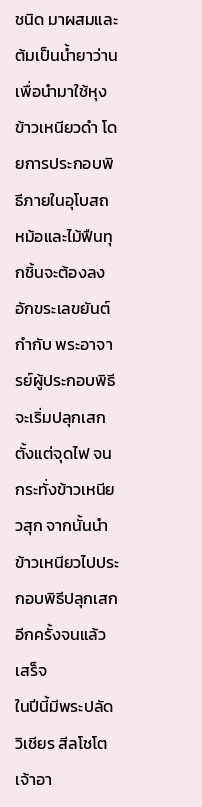ชนิด มาผสมและต้มเป็นน้ำยาว่าน เพื่อนำมาใช้หุงข้าวเหนียวดำ โดยการประกอบพิธีภายในอุโบสถ หม้อและไม้ฟืนทุกชิ้นจะต้องลงอักขระเลขยันต์กำกับ พระอาจารย์ผู้ประกอบพิธีจะเริ่มปลุกเสกตั้งแต่จุดไฟ จนกระทั่งข้าวเหนียวสุก จากนั้นนำข้าวเหนียวไปประกอบพิธีปลุกเสกอีกครั้งจนแล้วเสร็จ
ในปีนี้มีพระปลัดวิเชียร สีลโชโต เจ้าอา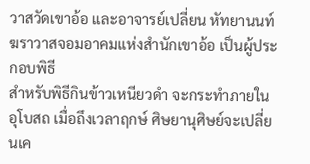วาสวัดเขาอ้อ และอาจารย์เปลี่ยน หัทยานนท์ ฆราวาสจอมอาคมแห่งสำนักเขาอ้อ เป็นผู้ประกอบพิธี
สำหรับพิธีกินข้าวเหนียวดำ จะกระทำภายในอุโบสถ เมื่อถึงเวลาฤกษ์ ศิษยานุศิษย์จะเปลี่ยนเค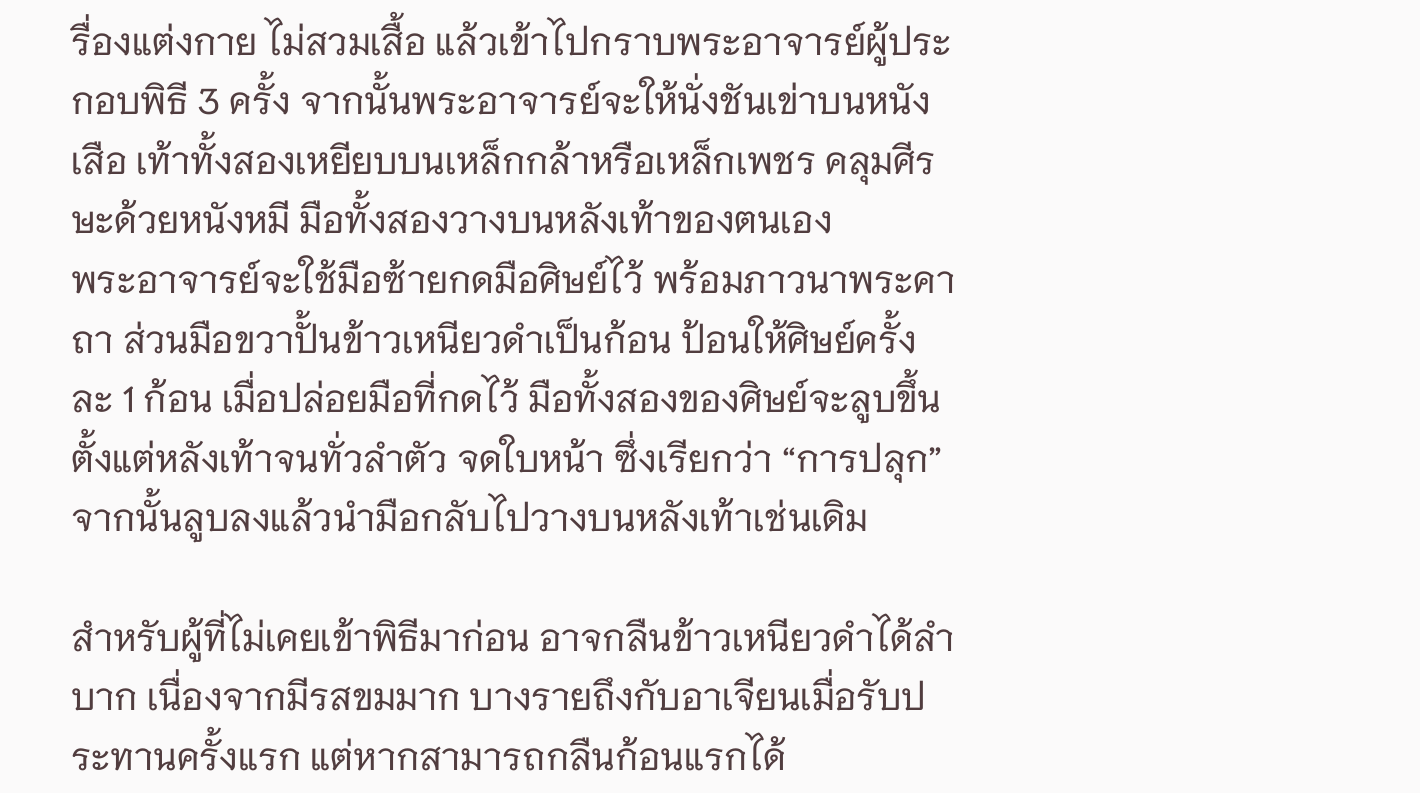รื่องแต่งกาย ไม่สวมเสื้อ แล้วเข้าไปกราบพระอาจารย์ผู้ประกอบพิธี 3 ครั้ง จากนั้นพระอาจารย์จะให้นั่งชันเข่าบนหนังเสือ เท้าทั้งสองเหยียบบนเหล็กกล้าหรือเหล็กเพชร คลุมศีรษะด้วยหนังหมี มือทั้งสองวางบนหลังเท้าของตนเอง
พระอาจารย์จะใช้มือซ้ายกดมือศิษย์ไว้ พร้อมภาวนาพระคาถา ส่วนมือขวาปั้นข้าวเหนียวดำเป็นก้อน ป้อนให้ศิษย์ครั้งละ 1 ก้อน เมื่อปล่อยมือที่กดไว้ มือทั้งสองของศิษย์จะลูบขึ้นตั้งแต่หลังเท้าจนทั่วลำตัว จดใบหน้า ซึ่งเรียกว่า “การปลุก” จากนั้นลูบลงแล้วนำมือกลับไปวางบนหลังเท้าเช่นเดิม

สำหรับผู้ที่ไม่เคยเข้าพิธีมาก่อน อาจกลืนข้าวเหนียวดำได้ลำบาก เนื่องจากมีรสขมมาก บางรายถึงกับอาเจียนเมื่อรับประทานครั้งแรก แต่หากสามารถกลืนก้อนแรกได้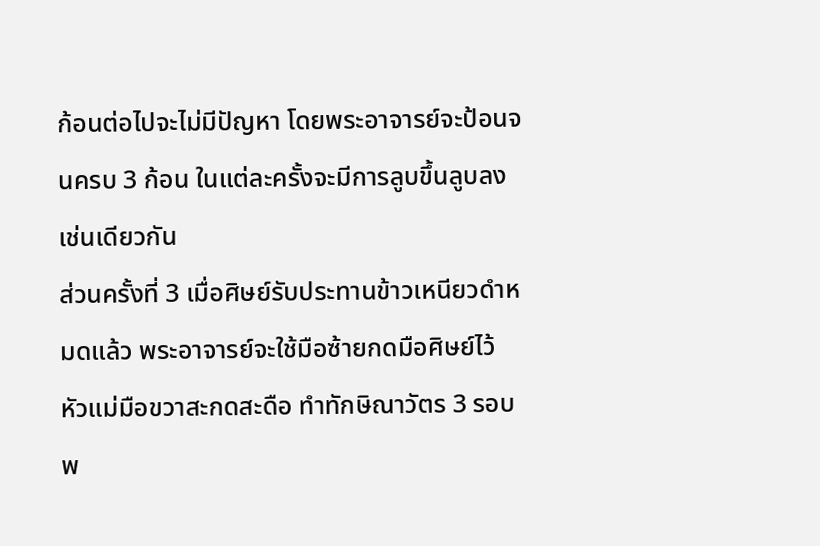ก้อนต่อไปจะไม่มีปัญหา โดยพระอาจารย์จะป้อนจนครบ 3 ก้อน ในแต่ละครั้งจะมีการลูบขึ้นลูบลงเช่นเดียวกัน
ส่วนครั้งที่ 3 เมื่อศิษย์รับประทานข้าวเหนียวดำหมดแล้ว พระอาจารย์จะใช้มือซ้ายกดมือศิษย์ไว้ หัวแม่มือขวาสะกดสะดือ ทำทักษิณาวัตร 3 รอบ พ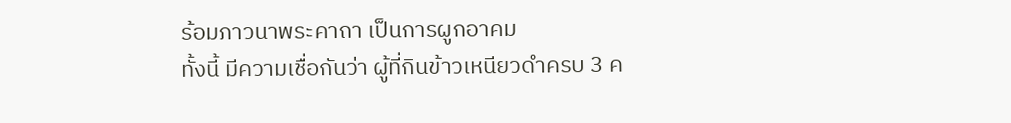ร้อมภาวนาพระคาถา เป็นการผูกอาคม
ทั้งนี้ มีความเชื่อกันว่า ผู้ที่กินข้าวเหนียวดำครบ 3 ค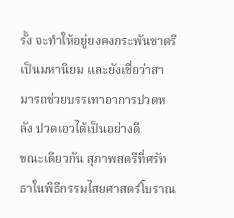รั้ง จะทำให้อยู่ยงคงกระพันชาตรี เป็นมหานิยม และยังเชื่อว่าสามารถช่วยบรรเทาอาการปวดหลัง ปวดเอวได้เป็นอย่างดี
ขณะเดียวกัน สุภาพสตรีที่ศรัทธาในพิธีกรรมไสยศาสตร์โบราณ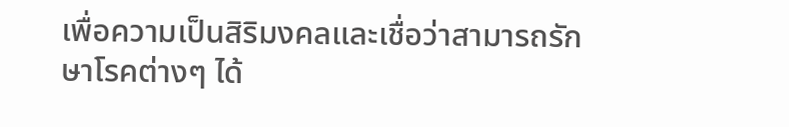เพื่อความเป็นสิริมงคลและเชื่อว่าสามารถรักษาโรคต่างๆ ได้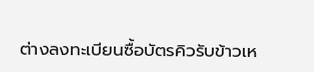ต่างลงทะเบียนซื้อบัตรคิวรับข้าวเห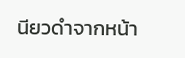นียวดำจากหน้า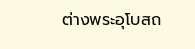ต่างพระอุโบสถ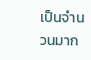เป็นจำนวนมาก